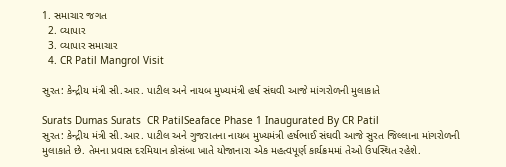1. સમાચાર જગત
  2. વ્યાપાર
  3. વ્યાપાર સમાચાર
  4. CR Patil Mangrol Visit

સુરત: કેન્દ્રીય મંત્રી સી.આર. પાટીલ અને નાયબ મુખ્યમંત્રી હર્ષ સંઘવી આજે માંગરોળની મુલાકાતે

Surats Dumas Surats  CR PatilSeaface Phase 1 Inaugurated By CR Patil
સુરત: કેન્દ્રીય મંત્રી સી.આર. પાટીલ અને ગુજરાતના નાયબ મુખ્યમંત્રી હર્ષભાઈ સંઘવી આજે સુરત જિલ્લાના માંગરોળની મુલાકાતે છે. તેમના પ્રવાસ દરમિયાન કોસંબા ખાતે યોજાનારા એક મહત્વપૂર્ણ કાર્યક્રમમાં તેઓ ઉપસ્થિત રહેશે.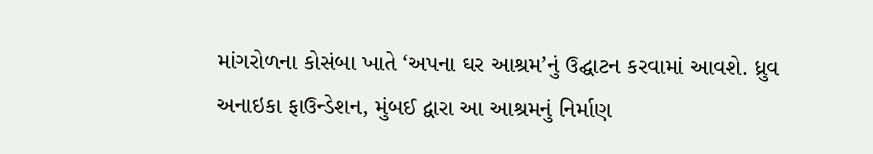માંગરોળના કોસંબા ખાતે ‘અપના ઘર આશ્રમ’નું ઉદ્ઘાટન કરવામાં આવશે. ધ્રુવ અનાઇકા ફાઉન્ડેશન, મુંબઈ દ્વારા આ આશ્રમનું નિર્માણ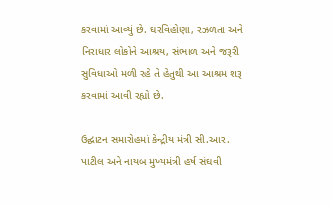કરવામાં આવ્યું છે. ઘરવિહોણા, રઝળતા અને નિરાધાર લોકોને આશ્રય, સંભાળ અને જરૂરી સુવિધાઓ મળી રહે તે હેતુથી આ આશ્રમ શરૂ કરવામાં આવી રહ્યો છે.

ઉદ્ઘાટન સમારોહમાં કેન્દ્રીય મંત્રી સી.આર. પાટીલ અને નાયબ મુખ્યમંત્રી હર્ષ સંઘવી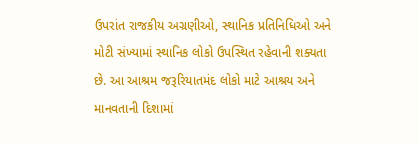ઉપરાંત રાજકીય અગ્રણીઓ, સ્થાનિક પ્રતિનિધિઓ અને મોટી સંખ્યામાં સ્થાનિક લોકો ઉપસ્થિત રહેવાની શક્યતા છે. આ આશ્રમ જરૂરિયાતમંદ લોકો માટે આશ્રય અને માનવતાની દિશામાં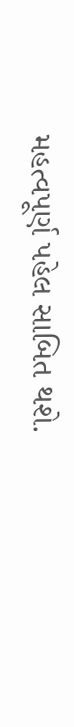મહત્વપૂર્ણ પહેલ સાબિત થશે.